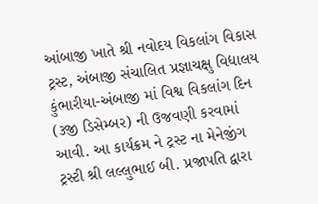આંબાજી ખાતે શ્રી નવોદય વિકલાંગ વિકાસ ટ્રસ્ટ, અંબાજી સંચાલિત પ્રજ્ઞાચક્ષુ વિદ્યાલય કુંભારીયા-અંબાજી માં વિશ્વ વિકલાંગ દિન (૩જી ડિસેમ્બર) ની ઉજવણી કરવામાં આવી. આ કાર્યક્રમ ને ટ્રસ્ટ ના મેનેજીંગ ટ્રસ્ટી શ્રી લલ્લુભાઈ બી. પ્રજાપતિ દ્વારા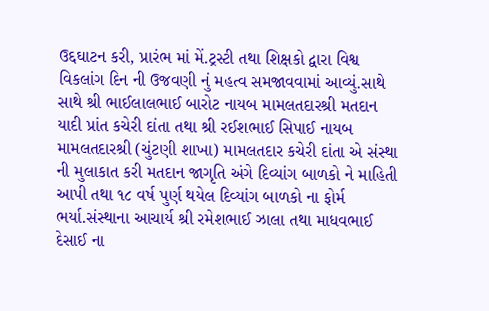ઉદ્દઘાટન કરી, પ્રારંભ માં મેં.ટ્રસ્ટી તથા શિક્ષકો દ્વારા વિશ્વ વિકલાંગ દિન ની ઉજવણી નું મહત્વ સમજાવવામાં આવ્યું.સાથે સાથે શ્રી ભાઈલાલભાઈ બારોટ નાયબ મામલતદારશ્રી મતદાન યાદી પ્રાંત કચેરી દાંતા તથા શ્રી રઈશભાઈ સિપાઈ નાયબ મામલતદારશ્રી (ચુંટણી શાખા) મામલતદાર કચેરી દાંતા એ સંસ્થા ની મુલાકાત કરી મતદાન જાગૃતિ અંગે દિવ્યાંગ બાળકો ને માહિતી આપી તથા ૧૮ વર્ષ પુર્ણ થયેલ દિવ્યાંગ બાળકો ના ફોર્મ ભર્યા.સંસ્થાના આચાર્ય શ્રી રમેશભાઈ ઝાલા તથા માધવભાઈ દેસાઈ ના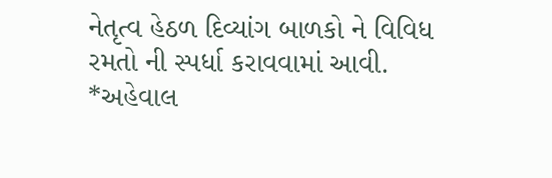નેતૃત્વ હેઠળ દિવ્યાંગ બાળકો ને વિવિધ રમતો ની સ્પર્ધા કરાવવામાં આવી.
*અહેવાલ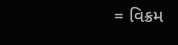= વિક્રમ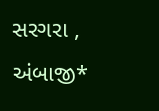સરગરા , અંબાજી*